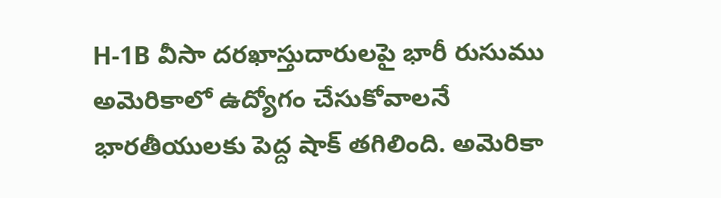H-1B వీసా దరఖాస్తుదారులపై భారీ రుసుము
అమెరికాలో ఉద్యోగం చేసుకోవాలనే భారతీయులకు పెద్ద షాక్ తగిలింది. అమెరికా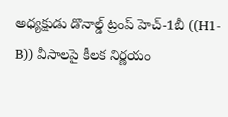అధ్యక్షుడు డొనాల్డ్ ట్రంప్ హెచ్-1బీ ((H1-B)) వీసాలపై కీలక నిర్ణయం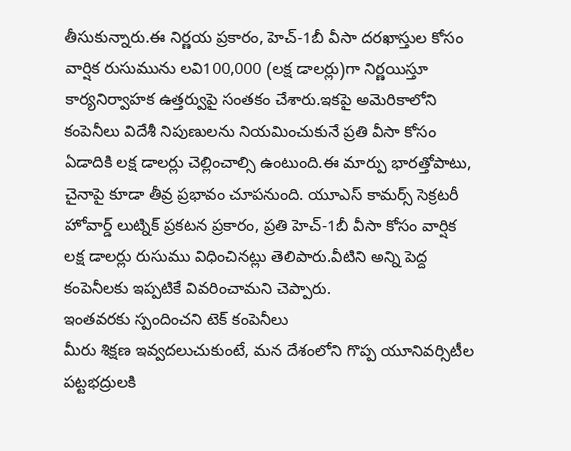తీసుకున్నారు.ఈ నిర్ణయ ప్రకారం, హెచ్-1బీ వీసా దరఖాస్తుల కోసం వార్షిక రుసుమును లవి100,000 (లక్ష డాలర్లు)గా నిర్ణయిస్తూ కార్యనిర్వాహక ఉత్తర్వుపై సంతకం చేశారు.ఇకపై అమెరికాలోని కంపెనీలు విదేశీ నిపుణులను నియమించుకునే ప్రతి వీసా కోసం ఏడాదికి లక్ష డాలర్లు చెల్లించాల్సి ఉంటుంది.ఈ మార్పు భారత్తోపాటు, చైనాపై కూడా తీవ్ర ప్రభావం చూపనుంది. యూఎస్ కామర్స్ సెక్రటరీ హోవార్డ్ లుట్నిక్ ప్రకటన ప్రకారం, ప్రతి హెచ్-1బీ వీసా కోసం వార్షిక లక్ష డాలర్లు రుసుము విధించినట్లు తెలిపారు.వీటిని అన్ని పెద్ద కంపెనీలకు ఇప్పటికే వివరించామని చెప్పారు.
ఇంతవరకు స్పందించని టెక్ కంపెనీలు
మీరు శిక్షణ ఇవ్వదలుచుకుంటే, మన దేశంలోని గొప్ప యూనివర్సిటీల పట్టభద్రులకి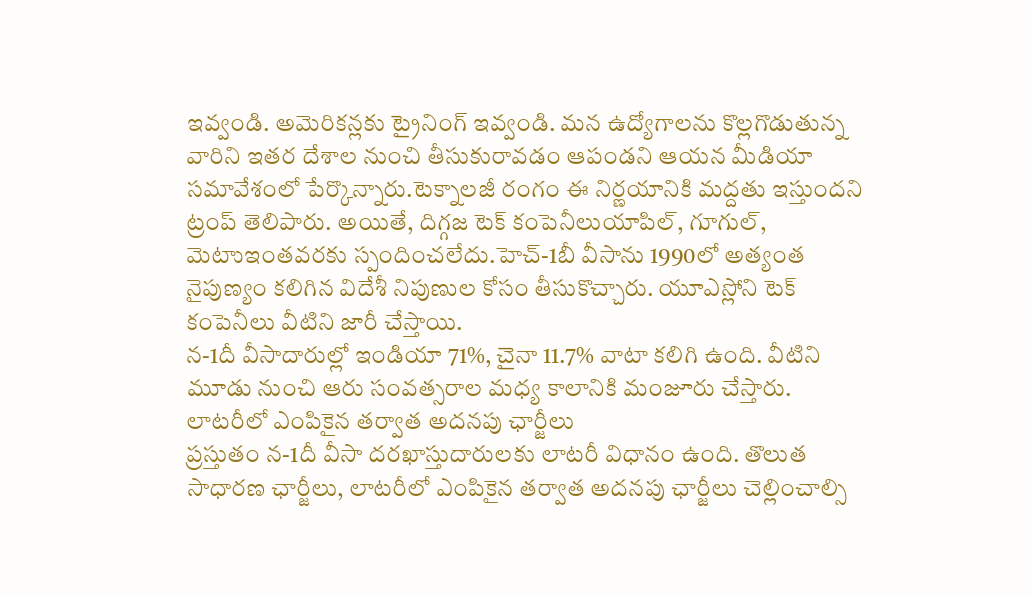ఇవ్వండి. అమెరికన్లకు ట్రైనింగ్ ఇవ్వండి. మన ఉద్యోగాలను కొల్లగొడుతున్న వారిని ఇతర దేశాల నుంచి తీసుకురావడం ఆపండని ఆయన మీడియా సమావేశంలో పేర్కొన్నారు.టెక్నాలజీ రంగం ఈ నిర్ణయానికి మద్దతు ఇస్తుందని ట్రంప్ తెలిపారు. అయితే, దిగ్గజ టెక్ కంపెనీలుయాపిల్, గూగుల్, మెటాుఇంతవరకు స్పందించలేదు.హెచ్-1బీ వీసాను 1990లో అత్యంత నైపుణ్యం కలిగిన విదేశీ నిపుణుల కోసం తీసుకొచ్చారు. యూఎస్లోని టెక్ కంపెనీలు వీటిని జారీ చేస్తాయి.
న-1దీ వీసాదారుల్లో ఇండియా 71%, చైనా 11.7% వాటా కలిగి ఉంది. వీటిని మూడు నుంచి ఆరు సంవత్సరాల మధ్య కాలానికి మంజూరు చేస్తారు.
లాటరీలో ఎంపికైన తర్వాత అదనపు ఛార్జీలు
ప్రస్తుతం న-1దీ వీసా దరఖాస్తుదారులకు లాటరీ విధానం ఉంది. తొలుత సాధారణ ఛార్జీలు, లాటరీలో ఎంపికైన తర్వాత అదనపు ఛార్జీలు చెల్లించాల్సి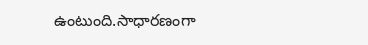ఉంటుంది.సాధారణంగా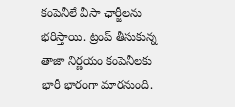కంపెనీలే వీసా ఛార్జీలను భరిస్తాయి. ట్రంప్ తీసుకున్న తాజా నిర్ణయం కంపెనీలకు భారీ భారంగా మారనుంది.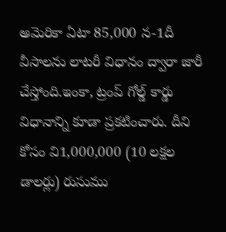అమెరికా ఏటా 85,000 న-1దీ వీసాలను లాటరీ విధానం ద్వారా జారీ చేస్తోంది.ఇంకా, ట్రంప్ గోల్డ్ కార్డు విధానాన్ని కూడా ప్రకటించారు. దీని కోసం వి1,000,000 (10 లక్షల డాలర్లు) రుసుము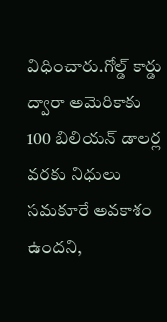విధించారు.గోల్డ్ కార్డు ద్వారా అమెరికాకు 100 బిలియన్ డాలర్ల వరకు నిధులు సమకూరే అవకాశం ఉందని,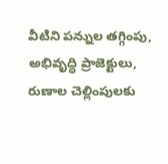వీటిని పన్నుల తగ్గింపు, అభివృద్ధి ప్రాజెక్టులు, రుణాల చెల్లింపులకు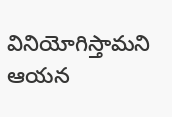వినియోగిస్తామని ఆయన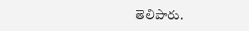తెలిపారు.